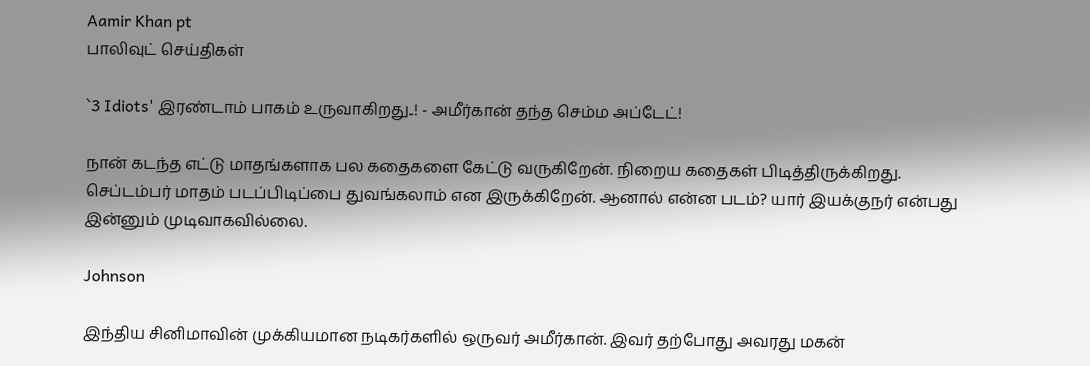Aamir Khan pt
பாலிவுட் செய்திகள்

`3 Idiots' இரண்டாம் பாகம் உருவாகிறது..! - அமீர்கான் தந்த செம்ம அப்டேட்!

நான் கடந்த எட்டு மாதங்களாக பல கதைகளை கேட்டு வருகிறேன். நிறைய கதைகள் பிடித்திருக்கிறது. செப்டம்பர் மாதம் படப்பிடிப்பை துவங்கலாம் என இருக்கிறேன். ஆனால் என்ன படம்? யார் இயக்குநர் என்பது இன்னும் முடிவாகவில்லை.

Johnson

இந்திய சினிமாவின் முக்கியமான நடிகர்களில் ஒருவர் அமீர்கான். இவர் தற்போது அவரது மகன்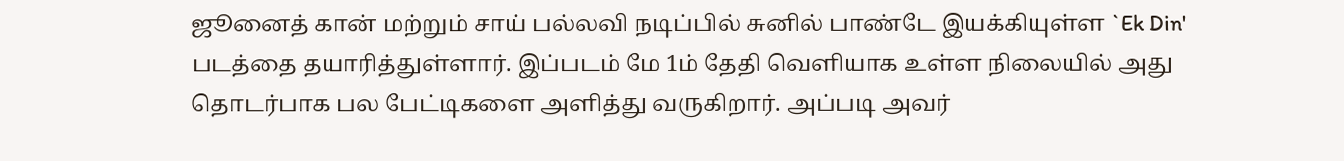ஜூனைத் கான் மற்றும் சாய் பல்லவி நடிப்பில் சுனில் பாண்டே இயக்கியுள்ள `Ek Din' படத்தை தயாரித்துள்ளார். இப்படம் மே 1ம் தேதி வெளியாக உள்ள நிலையில் அது தொடர்பாக பல பேட்டிகளை அளித்து வருகிறார். அப்படி அவர்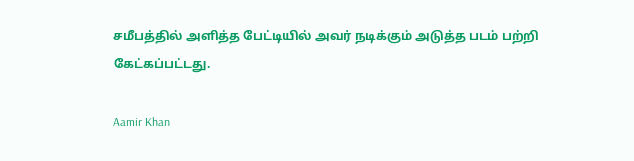சமீபத்தில் அளித்த பேட்டியில் அவர் நடிக்கும் அடுத்த படம் பற்றி கேட்கப்பட்டது.

Aamir Khan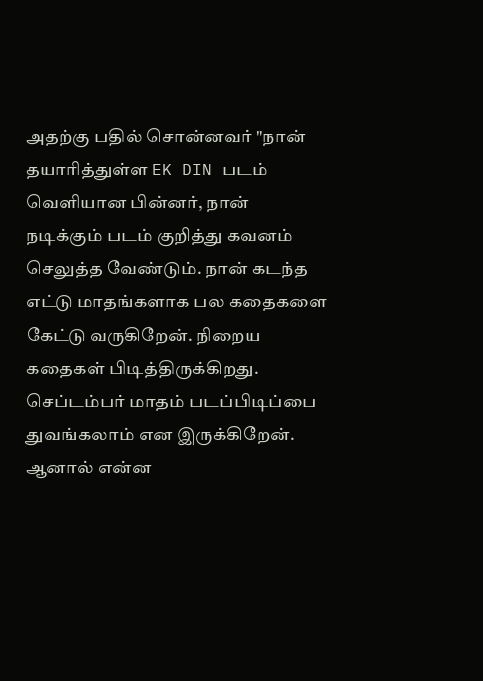அதற்கு பதில் சொன்னவர் "நான் தயாரித்துள்ள EK DIN படம் வெளியான பின்னர், நான் நடிக்கும் படம் குறித்து கவனம் செலுத்த வேண்டும். நான் கடந்த எட்டு மாதங்களாக பல கதைகளை கேட்டு வருகிறேன். நிறைய கதைகள் பிடித்திருக்கிறது. செப்டம்பர் மாதம் படப்பிடிப்பை துவங்கலாம் என இருக்கிறேன். ஆனால் என்ன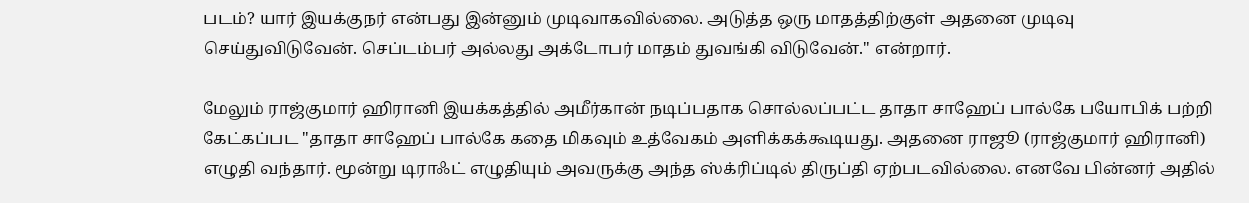படம்? யார் இயக்குநர் என்பது இன்னும் முடிவாகவில்லை. அடுத்த ஒரு மாதத்திற்குள் அதனை முடிவு செய்துவிடுவேன். செப்டம்பர் அல்லது அக்டோபர் மாதம் துவங்கி விடுவேன்." என்றார்.

மேலும் ராஜ்குமார் ஹிரானி இயக்கத்தில் அமீர்கான் நடிப்பதாக சொல்லப்பட்ட தாதா சாஹேப் பால்கே பயோபிக் பற்றி கேட்கப்பட "தாதா சாஹேப் பால்கே கதை மிகவும் உத்வேகம் அளிக்கக்கூடியது. அதனை ராஜூ (ராஜ்குமார் ஹிரானி) எழுதி வந்தார். மூன்று டிராஃட் எழுதியும் அவருக்கு அந்த ஸ்க்ரிப்டில் திருப்தி ஏற்படவில்லை. எனவே பின்னர் அதில்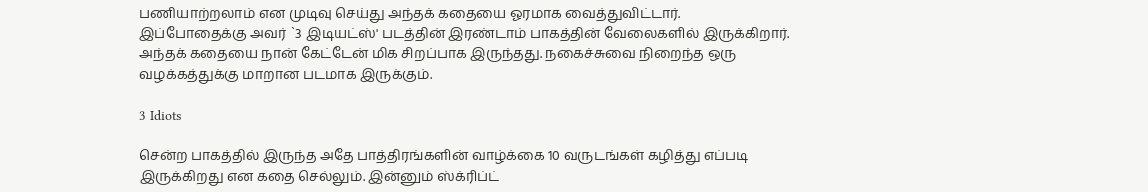பணியாற்றலாம் என முடிவு செய்து அந்தக் கதையை ஓரமாக வைத்துவிட்டார். இப்போதைக்கு அவர் `3 இடியட்ஸ்' படத்தின் இரண்டாம் பாகத்தின் வேலைகளில் இருக்கிறார். அந்தக் கதையை நான் கேட்டேன் மிக சிறப்பாக இருந்தது. நகைச்சுவை நிறைந்த ஒரு வழக்கத்துக்கு மாறான படமாக இருக்கும்.

3 Idiots

சென்ற பாகத்தில் இருந்த அதே பாத்திரங்களின் வாழ்க்கை 10 வருடங்கள் கழித்து எப்படி இருக்கிறது என கதை செல்லும். இன்னும் ஸ்க்ரிப்ட்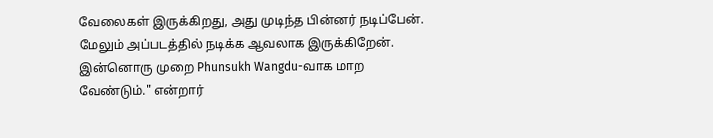வேலைகள் இருக்கிறது, அது முடிந்த பின்னர் நடிப்பேன். மேலும் அப்படத்தில் நடிக்க ஆவலாக இருக்கிறேன். இன்னொரு முறை Phunsukh Wangdu-வாக மாற வேண்டும்." என்றார்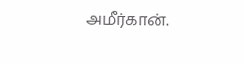அமீர்கான்.